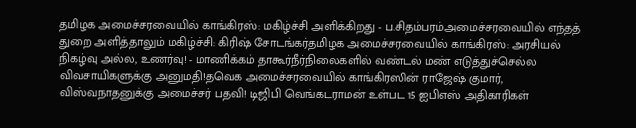தமிழக அமைச்சரவையில் காங்கிரஸ்: மகிழ்ச்சி அளிக்கிறது - ப.சிதம்பரம்அமைச்சரவையில் எந்தத் துறை அளித்தாலும் மகிழ்ச்சி: கிரிஷ் சோடங்கர்தமிழக அமைச்சரவையில் காங்கிரஸ்: அரசியல் நிகழ்வு அல்ல, உணர்வு! - மாணிக்கம் தாகூர்நீர்நிலைகளில் வண்டல் மண் எடுத்துச்செல்ல விவசாயிகளுக்கு அனுமதி!தவெக அமைச்சரவையில் காங்கிரஸின் ராஜேஷ் குமார், விஸ்வநாதனுக்கு அமைச்சர் பதவி! டிஜிபி வெங்கடராமன் உள்பட 15 ஐபிஎஸ் அதிகாரிகள்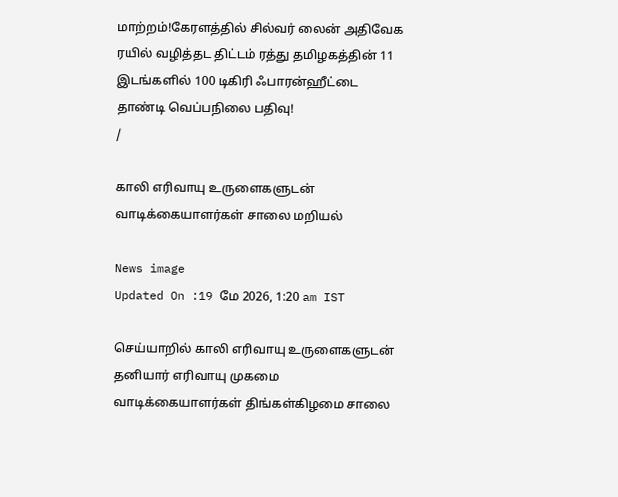மாற்றம்!கேரளத்தில் சில்வர் லைன் அதிவேக ரயில் வழித்தட திட்டம் ரத்து தமிழகத்தின் 11 இடங்களில் 100 டிகிரி ஃபாரன்ஹீட்டை தாண்டி வெப்பநிலை பதிவு!
/

காலி எரிவாயு உருளைகளுடன் வாடிக்கையாளர்கள் சாலை மறியல்

News image
Updated On :19 மே 2026, 1:20 am IST

செய்யாறில் காலி எரிவாயு உருளைகளுடன் தனியார் எரிவாயு முகமை வாடிக்கையாளர்கள் திங்கள்கிழமை சாலை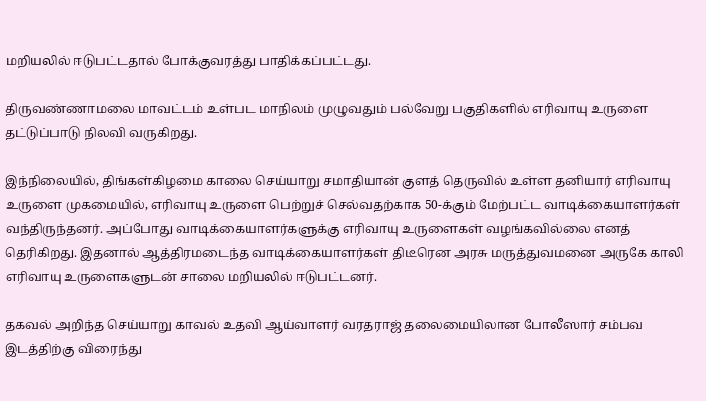மறியலில் ஈடுபட்டதால் போக்குவரத்து பாதிக்கப்பட்டது.

திருவண்ணாமலை மாவட்டம் உள்பட மாநிலம் முழுவதும் பல்வேறு பகுதிகளில் எரிவாயு உருளை தட்டுப்பாடு நிலவி வருகிறது.

இந்நிலையில், திங்கள்கிழமை காலை செய்யாறு சமாதியான் குளத் தெருவில் உள்ள தனியார் எரிவாயு உருளை முகமையில், எரிவாயு உருளை பெற்றுச் செல்வதற்காக 50-க்கும் மேற்பட்ட வாடிக்கையாளர்கள் வந்திருந்தனர். அப்போது வாடிக்கையாளர்களுக்கு எரிவாயு உருளைகள் வழங்கவில்லை எனத் தெரிகிறது. இதனால் ஆத்திரமடைந்த வாடிக்கையாளர்கள் திடீரென அரசு மருத்துவமனை அருகே காலி எரிவாயு உருளைகளுடன் சாலை மறியலில் ஈடுபட்டனர்.

தகவல் அறிந்த செய்யாறு காவல் உதவி ஆய்வாளர் வரதராஜ் தலைமையிலான போலீஸார் சம்பவ இடத்திற்கு விரைந்து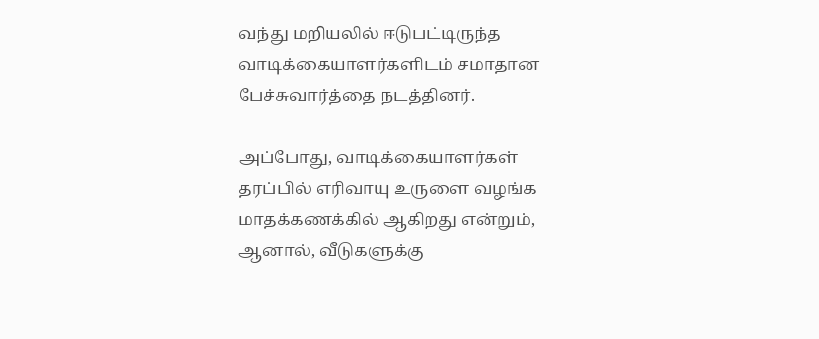வந்து மறியலில் ஈடுபட்டிருந்த வாடிக்கையாளர்களிடம் சமாதான பேச்சுவார்த்தை நடத்தினர்.

அப்போது, வாடிக்கையாளர்கள் தரப்பில் எரிவாயு உருளை வழங்க மாதக்கணக்கில் ஆகிறது என்றும், ஆனால், வீடுகளுக்கு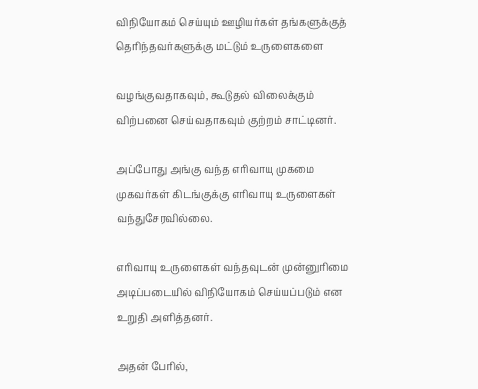விநியோகம் செய்யும் ஊழியர்கள் தங்களுக்குத் தெரிந்தவர்களுக்கு மட்டும் உருளைகளை

வழங்குவதாகவும், கூடுதல் விலைக்கும் விற்பனை செய்வதாகவும் குற்றம் சாட்டினர்.

அப்போது அங்கு வந்த எரிவாயு முகமை முகவர்கள் கிடங்குக்கு எரிவாயு உருளைகள் வந்துசேரவில்லை.

எரிவாயு உருளைகள் வந்தவுடன் முன்னுரிமை அடிப்படையில் விநியோகம் செய்யப்படும் என உறுதி அளித்தனர்.

அதன் பேரில்,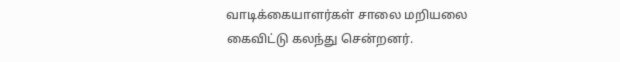வாடிக்கையாளர்கள் சாலை மறியலை கைவிட்டு கலந்து சென்றனர்.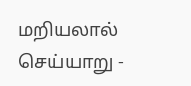மறியலால் செய்யாறு -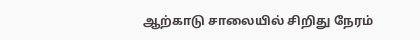ஆற்காடு சாலையில் சிறிது நேரம்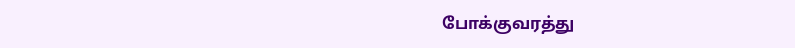போக்குவரத்து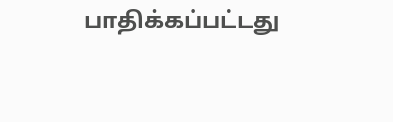பாதிக்கப்பட்டது